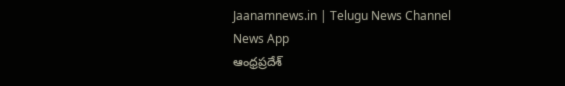Jaanamnews.in | Telugu News Channel News App
ఆంధ్రప్రదేశ్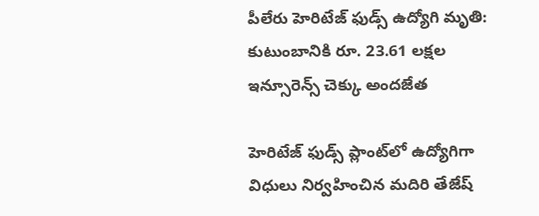పీలేరు హెరిటేజ్ ఫుడ్స్ ఉద్యోగి మృతి: కుటుంబానికి రూ. 23.61 లక్షల ఇన్సూరెన్స్ చెక్కు అందజేత

హెరిటేజ్ ఫుడ్స్ ప్లాంట్‌లో ఉద్యోగిగా విధులు నిర్వహించిన మదిరి తేజేష్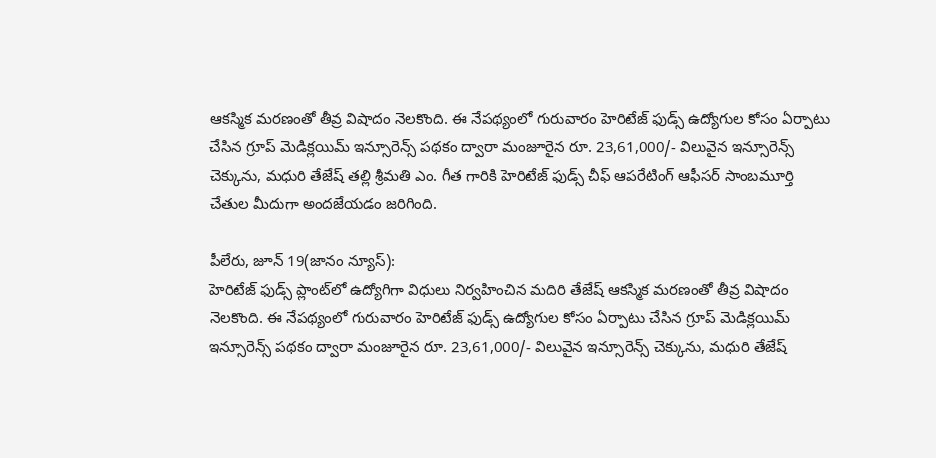ఆకస్మిక మరణంతో తీవ్ర విషాదం నెలకొంది. ఈ నేపథ్యంలో గురువారం హెరిటేజ్ ఫుడ్స్ ఉద్యోగుల కోసం ఏర్పాటు చేసిన గ్రూప్ మెడిక్లయిమ్ ఇన్సూరెన్స్ పథకం ద్వారా మంజూరైన రూ. 23,61,000/- విలువైన ఇన్సూరెన్స్ చెక్కును, మధురి తేజేష్ తల్లి శ్రీమతి ఎం. గీత గారికి హెరిటేజ్ ఫుడ్స్ చీఫ్ ఆపరేటింగ్ ఆఫీసర్ సాంబమూర్తి చేతుల మీదుగా అందజేయడం జరిగింది.

పీలేరు, జూన్ 19(జానం న్యూస్):
హెరిటేజ్ ఫుడ్స్ ప్లాంట్‌లో ఉద్యోగిగా విధులు నిర్వహించిన మదిరి తేజేష్ ఆకస్మిక మరణంతో తీవ్ర విషాదం నెలకొంది. ఈ నేపథ్యంలో గురువారం హెరిటేజ్ ఫుడ్స్ ఉద్యోగుల కోసం ఏర్పాటు చేసిన గ్రూప్ మెడిక్లయిమ్ ఇన్సూరెన్స్ పథకం ద్వారా మంజూరైన రూ. 23,61,000/- విలువైన ఇన్సూరెన్స్ చెక్కును, మధురి తేజేష్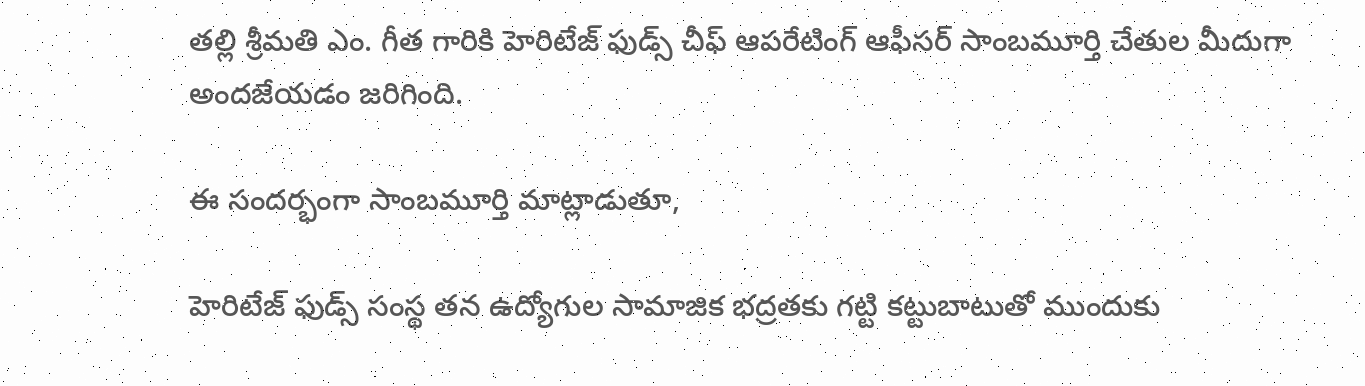తల్లి శ్రీమతి ఎం. గీత గారికి హెరిటేజ్ ఫుడ్స్ చీఫ్ ఆపరేటింగ్ ఆఫీసర్ సాంబమూర్తి చేతుల మీదుగా అందజేయడం జరిగింది.

ఈ సందర్భంగా సాంబమూర్తి మాట్లాడుతూ,

హెరిటేజ్ ఫుడ్స్ సంస్థ తన ఉద్యోగుల సామాజిక భద్రతకు గట్టి కట్టుబాటుతో ముందుకు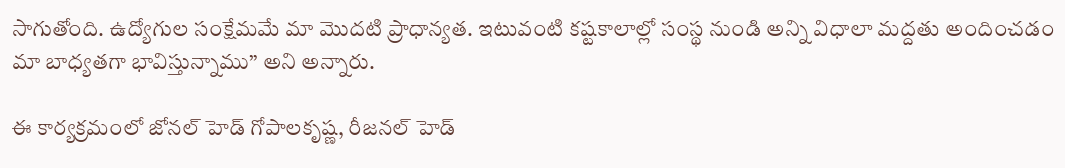సాగుతోంది. ఉద్యోగుల సంక్షేమమే మా మొదటి ప్రాధాన్యత. ఇటువంటి కష్టకాలాల్లో సంస్థ నుండి అన్ని విధాలా మద్దతు అందించడం మా బాధ్యతగా భావిస్తున్నాము” అని అన్నారు.

ఈ కార్యక్రమంలో జోనల్ హెడ్ గోపాలకృష్ణ, రీజనల్ హెడ్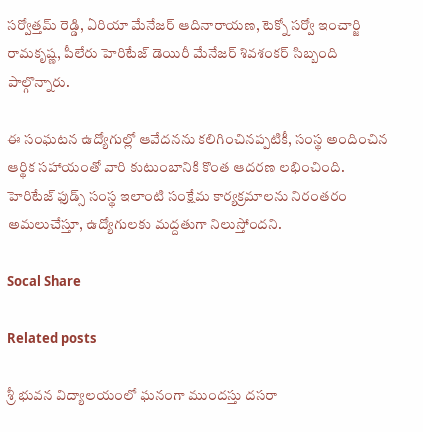సర్వోత్తమ్ రెడ్డి, ఏరియా మేనేజర్ ఆదినారాయణ, టెక్నో సర్వో ఇంచార్జి రామకృష్ణ, పీలేరు హెరిటేజ్ డెయిరీ మేనేజర్ శివశంకర్ సిబ్బంది పాల్గొన్నారు.

ఈ సంఘటన ఉద్యోగుల్లో ఆవేదనను కలిగించినప్పటికీ, సంస్థ అందించిన ఆర్థిక సహాయంతో వారి కుటుంబానికి కొంత ఆదరణ లభించింది.
హెరిటేజ్ ఫుడ్స్ సంస్థ ఇలాంటి సంక్షేమ కార్యక్రమాలను నిరంతరం అమలుచేస్తూ, ఉద్యోగులకు మద్దతుగా నిలుస్తోందని.

Socal Share

Related posts

శ్రీ భువన విద్యాలయంలో ఘనంగా ముందస్తు దసరా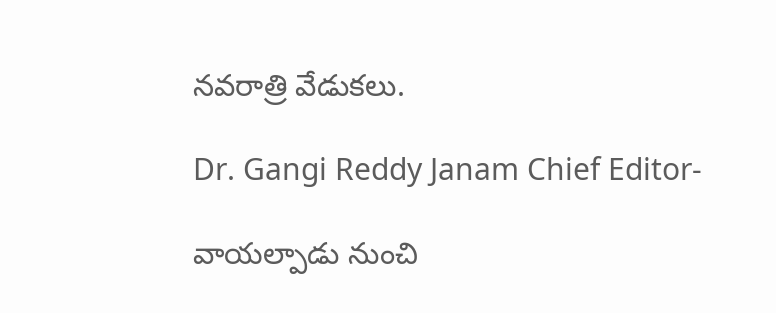నవరాత్రి వేడుకలు.

Dr. Gangi Reddy Janam Chief Editor-

వాయల్పాడు నుంచి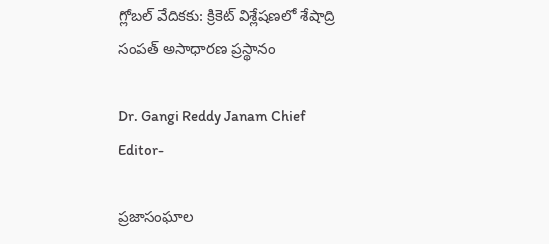గ్లోబల్ వేదికకు: క్రికెట్ విశ్లేషణలో శేషాద్రి సంపత్ అసాధారణ ప్రస్థానం

Dr. Gangi Reddy Janam Chief Editor-

ప్రజాసంఘాల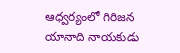ఆధ్వర్యంలో గిరిజన యానాది నాయకుడు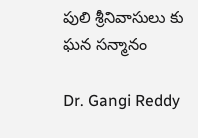పులి శ్రీనివాసులు కు ఘన సన్మానం

Dr. Gangi Reddy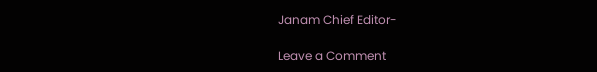Janam Chief Editor-

Leave a Comment